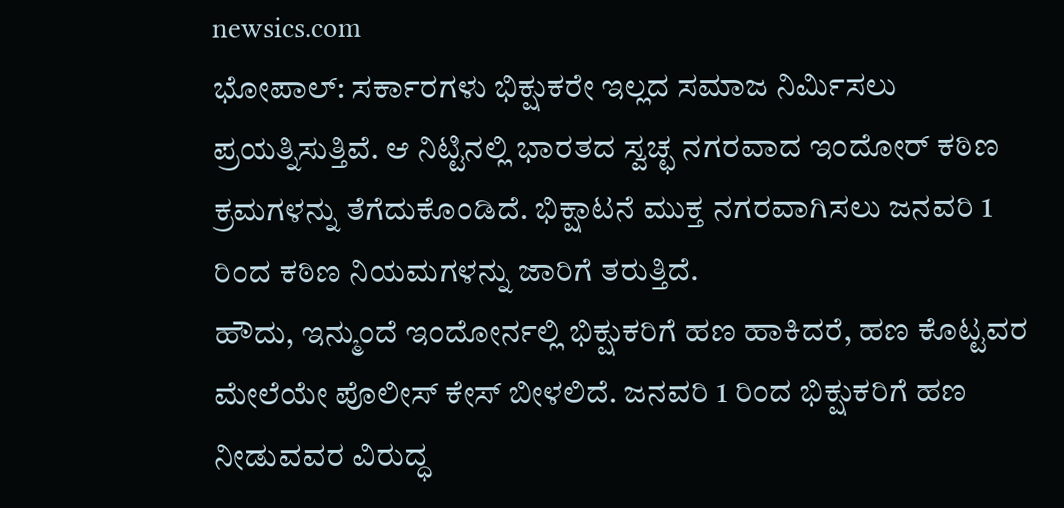newsics.com
ಭೋಪಾಲ್: ಸರ್ಕಾರಗಳು ಭಿಕ್ಷುಕರೇ ಇಲ್ಲದ ಸಮಾಜ ನಿರ್ಮಿಸಲು ಪ್ರಯತ್ನಿಸುತ್ತಿವೆ. ಆ ನಿಟ್ಟಿನಲ್ಲಿ ಭಾರತದ ಸ್ವಚ್ಛ ನಗರವಾದ ಇಂದೋರ್ ಕಠಿಣ ಕ್ರಮಗಳನ್ನು ತೆಗೆದುಕೊಂಡಿದೆ. ಭಿಕ್ಷಾಟನೆ ಮುಕ್ತ ನಗರವಾಗಿಸಲು ಜನವರಿ 1 ರಿಂದ ಕಠಿಣ ನಿಯಮಗಳನ್ನು ಜಾರಿಗೆ ತರುತ್ತಿದೆ.
ಹೌದು, ಇನ್ಮುಂದೆ ಇಂದೋರ್ನಲ್ಲಿ ಭಿಕ್ಷುಕರಿಗೆ ಹಣ ಹಾಕಿದರೆ, ಹಣ ಕೊಟ್ಟವರ ಮೇಲೆಯೇ ಪೊಲೀಸ್ ಕೇಸ್ ಬೀಳಲಿದೆ. ಜನವರಿ 1 ರಿಂದ ಭಿಕ್ಷುಕರಿಗೆ ಹಣ ನೀಡುವವರ ವಿರುದ್ಧ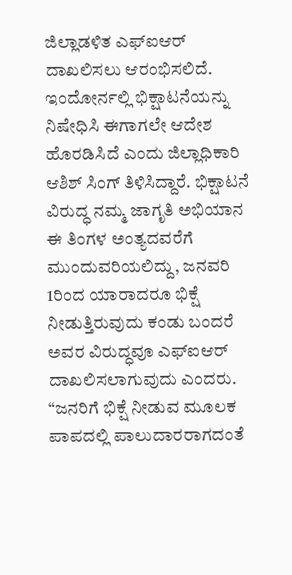ಜಿಲ್ಲಾಡಳಿತ ಎಫ್ಐಆರ್ ದಾಖಲಿಸಲು ಆರಂಭಿಸಲಿದೆ.
ಇಂದೋರ್ನಲ್ಲಿ ಭಿಕ್ಷಾಟನೆಯನ್ನು ನಿಷೇಧಿಸಿ ಈಗಾಗಲೇ ಆದೇಶ ಹೊರಡಿಸಿದೆ ಎಂದು ಜಿಲ್ಲಾಧಿಕಾರಿ ಆಶಿಶ್ ಸಿಂಗ್ ತಿಳಿಸಿದ್ದಾರೆ. ಭಿಕ್ಷಾಟನೆ ವಿರುದ್ಧ ನಮ್ಮ ಜಾಗೃತಿ ಅಭಿಯಾನ ಈ ತಿಂಗಳ ಅಂತ್ಯದವರೆಗೆ ಮುಂದುವರಿಯಲಿದ್ದು, ಜನವರಿ 1ರಿಂದ ಯಾರಾದರೂ ಭಿಕ್ಷೆ ನೀಡುತ್ತಿರುವುದು ಕಂಡು ಬಂದರೆ ಅವರ ವಿರುದ್ಧವೂ ಎಫ್ಐಆರ್ ದಾಖಲಿಸಲಾಗುವುದು ಎಂದರು. “ಜನರಿಗೆ ಭಿಕ್ಷೆ ನೀಡುವ ಮೂಲಕ ಪಾಪದಲ್ಲಿ ಪಾಲುದಾರರಾಗದಂತೆ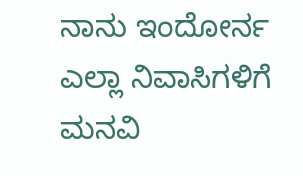ನಾನು ಇಂದೋರ್ನ ಎಲ್ಲಾ ನಿವಾಸಿಗಳಿಗೆ ಮನವಿ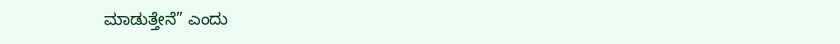ಮಾಡುತ್ತೇನೆ” ಎಂದು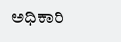ಅಧಿಕಾರಿ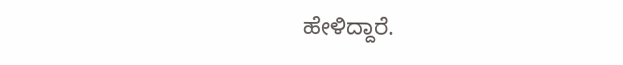ಹೇಳಿದ್ದಾರೆ.